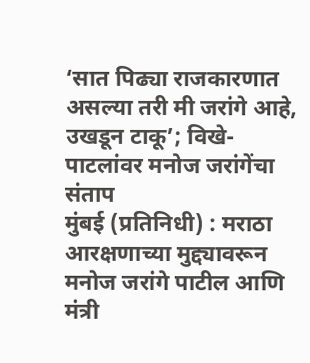‘सात पिढ्या राजकारणात असल्या तरी मी जरांगे आहे, उखडून टाकू’; विखे-पाटलांवर मनोज जरांगेंचा संताप
मुंबई (प्रतिनिधी) : मराठा आरक्षणाच्या मुद्द्यावरून मनोज जरांगे पाटील आणि मंत्री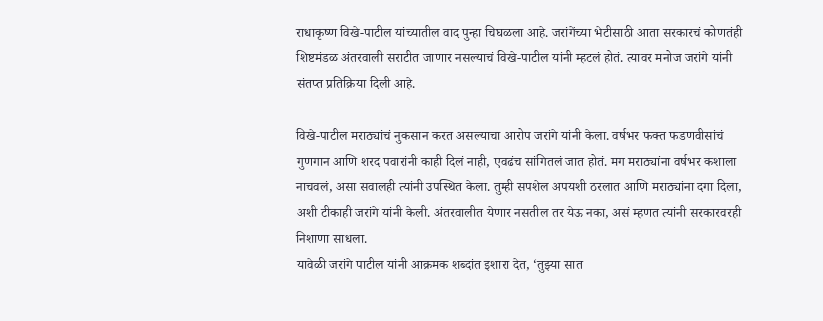राधाकृष्ण विखे-पाटील यांच्यातील वाद पुन्हा चिघळला आहे. जरांगेंच्या भेटीसाठी आता सरकारचं कोणतंही शिष्टमंडळ अंतरवाली सराटीत जाणार नसल्याचं विखे-पाटील यांनी म्हटलं होतं. त्यावर मनोज जरांगे यांनी संतप्त प्रतिक्रिया दिली आहे.

विखे-पाटील मराठ्यांचं नुकसान करत असल्याचा आरोप जरांगे यांनी केला. वर्षभर फक्त फडणवीसांचं गुणगान आणि शरद पवारांनी काही दिलं नाही, एवढंच सांगितलं जात होतं. मग मराठ्यांना वर्षभर कशाला नाचवलं, असा सवालही त्यांनी उपस्थित केला. तुम्ही सपशेल अपयशी ठरलात आणि मराठ्यांना दगा दिला, अशी टीकाही जरांगे यांनी केली. अंतरवालीत येणार नसतील तर येऊ नका, असं म्हणत त्यांनी सरकारवरही निशाणा साधला.
यावेळी जरांगे पाटील यांनी आक्रमक शब्दांत इशारा देत, ‘तुझ्या सात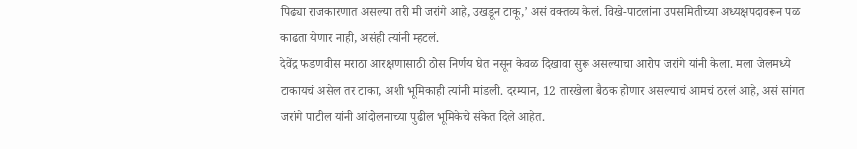पिढ्या राजकारणात असल्या तरी मी जरांगे आहे, उखडून टाकू,’ असं वक्तव्य केलं. विखे-पाटलांना उपसमितीच्या अध्यक्षपदावरून पळ काढता येणार नाही, असंही त्यांनी म्हटलं.
देवेंद्र फडणवीस मराठा आरक्षणासाठी ठोस निर्णय घेत नसून केवळ दिखावा सुरू असल्याचा आरोप जरांगे यांनी केला. मला जेलमध्ये टाकायचं असेल तर टाका, अशी भूमिकाही त्यांनी मांडली. दरम्यान, 12 तारखेला बैठक होणार असल्याचं आमचं ठरलं आहे, असं सांगत जरांगे पाटील यांनी आंदोलनाच्या पुढील भूमिकेचे संकेत दिले आहेत.